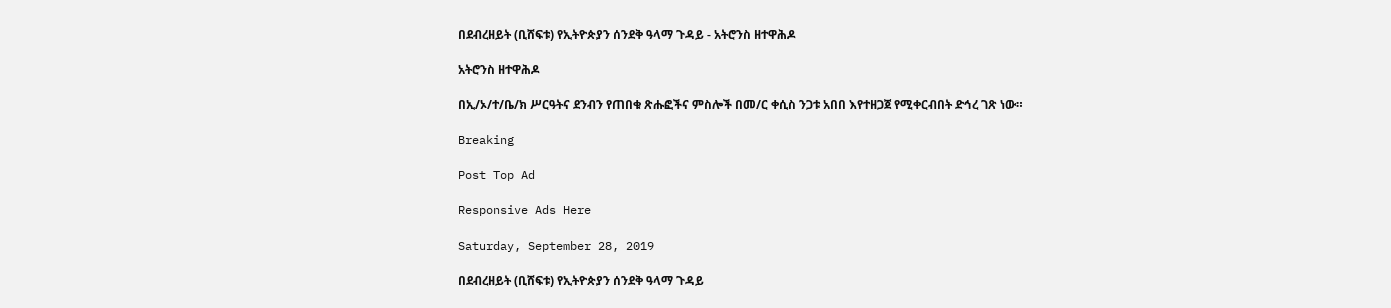በደብረዘይት (ቢሸፍቱ) የኢትዮጵያን ሰንደቅ ዓላማ ጉዳይ - አትሮንስ ዘተዋሕዶ

አትሮንስ ዘተዋሕዶ

በኢ/ኦ/ተ/ቤ/ክ ሥርዓትና ደንብን የጠበቁ ጽሑፎችና ምስሎች በመ/ር ቀሲስ ንጋቱ አበበ እየተዘጋጀ የሚቀርብበት ድኅረ ገጽ ነው።

Breaking

Post Top Ad

Responsive Ads Here

Saturday, September 28, 2019

በደብረዘይት (ቢሸፍቱ) የኢትዮጵያን ሰንደቅ ዓላማ ጉዳይ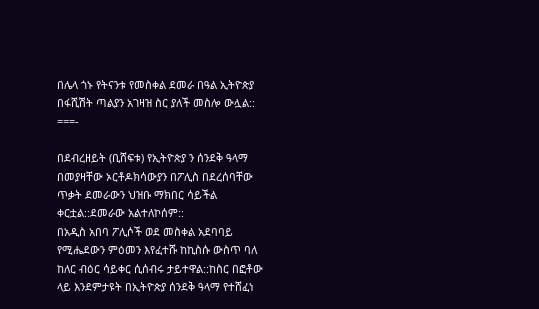በሌላ ጎኑ የትናንቱ የመስቀል ደመራ በዓል ኢትዮጵያ በፋሺሽት ጣልያን አገዛዝ ስር ያለች መስሎ ውሏል::
===-

በደብረዘይት (ቢሸፍቱ) የኢትዮጵያ ን ሰንደቅ ዓላማ በመያዛቸው ኦርቶዶክሳውያን በፖሊስ በደረሰባቸው ጥቃት ደመራውን ህዝቡ ማክበር ሳይችል ቀርቷል::ደመራው አልተለኮሰም::
በአዲስ አበባ ፖሊሶች ወደ መስቀል አደባባይ የሚሔደውን ምዕመን እየፈተሹ ከኪስሱ ውስጥ ባለ ከለር ብዕር ሳይቀር ሲሰብሩ ታይተዋል::ከስር በፎቶው ላይ እንደምታዩት በኢትዮጵያ ሰንደቅ ዓላማ የተሸፈነ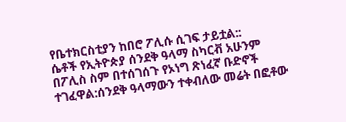የቤተክርስቲያን ከበሮ ፖሊሱ ሲገፍ ታይቷል::
ሴቶች የኢትዮጵያ ሰንደቅ ዓላማ ስካርቭ አሁንም በፖሊስ ስም በተሰገሰጉ የኦነግ ጽነፈኛ ቡድኖች ተገፈዋል:ሰንደቅ ዓላማውን ተቀብለው መሬት በፎቶው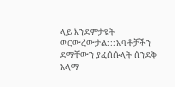ላይ እንደምታዩት ወርውረውታል:::አባቶቻችን ደማቸውን ያፈሰሱላት ሰንደቅ አላማ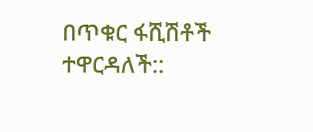በጥቁር ፋሺሽቶች ተዋርዳለች::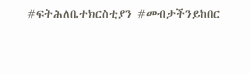#ፍትሕለቤተክርስቲያን #መብታችንይከበር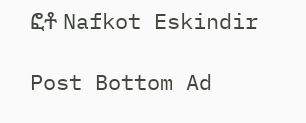ፎቶ Nafkot Eskindir

Post Bottom Ad